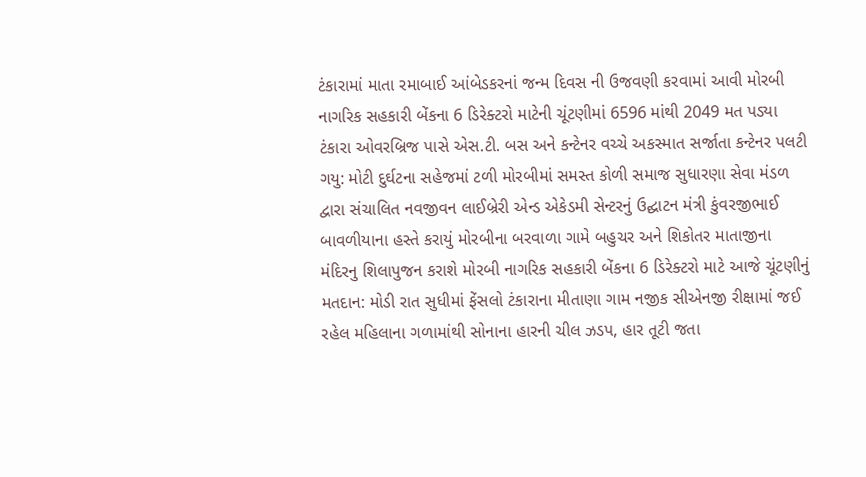ટંકારામાં માતા રમાબાઈ આંબેડકરનાં જન્મ દિવસ ની ઉજવણી કરવામાં આવી મોરબી નાગરિક સહકારી બેંકના 6 ડિરેક્ટરો માટેની ચૂંટણીમાં 6596 માંથી 2049 મત પડ્યા ટંકારા ઓવરબ્રિજ પાસે એસ.ટી. બસ અને કન્ટેનર વચ્ચે અકસ્માત સર્જાતા કન્ટેનર પલટી ગયુ: મોટી દુર્ઘટના સહેજમાં ટળી મોરબીમાં સમસ્ત કોળી સમાજ સુધારણા સેવા મંડળ દ્વારા સંચાલિત નવજીવન લાઈબ્રેરી એન્ડ એકેડમી સેન્ટરનું ઉદ્ઘાટન મંત્રી કુંવરજીભાઈ બાવળીયાના હસ્તે કરાયું મોરબીના બરવાળા ગામે બહુચર અને શિકોતર માતાજીના મંદિરનુ શિલાપુજન કરાશે મોરબી નાગરિક સહકારી બેંકના 6 ડિરેક્ટરો માટે આજે ચૂંટણીનું મતદાન: મોડી રાત સુધીમાં ફેંસલો ટંકારાના મીતાણા ગામ નજીક સીએનજી રીક્ષામાં જઈ રહેલ મહિલાના ગળામાંથી સોનાના હારની ચીલ ઝડપ, હાર તૂટી જતા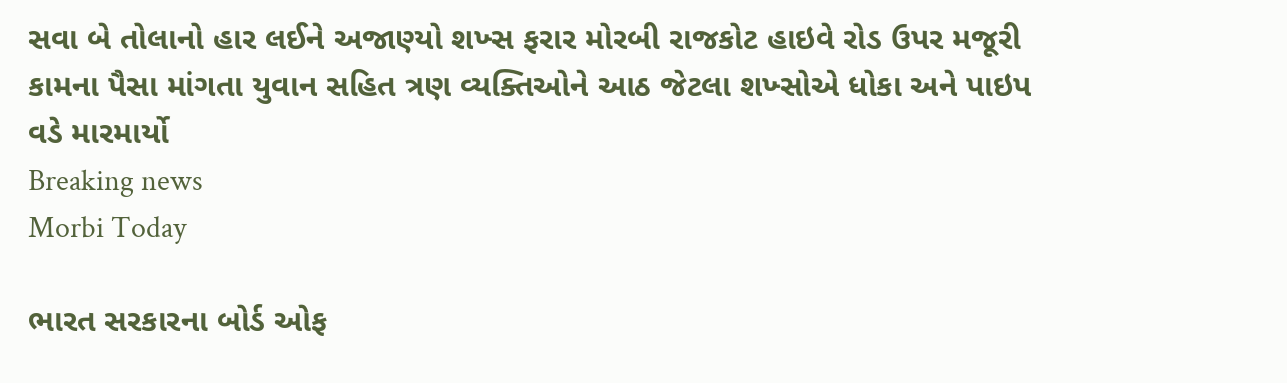સવા બે તોલાનો હાર લઈને અજાણ્યો શખ્સ ફરાર મોરબી રાજકોટ હાઇવે રોડ ઉપર મજૂરી કામના પૈસા માંગતા યુવાન સહિત ત્રણ વ્યક્તિઓને આઠ જેટલા શખ્સોએ ધોકા અને પાઇપ વડે મારમાર્યો
Breaking news
Morbi Today

ભારત સરકારના બોર્ડ ઓફ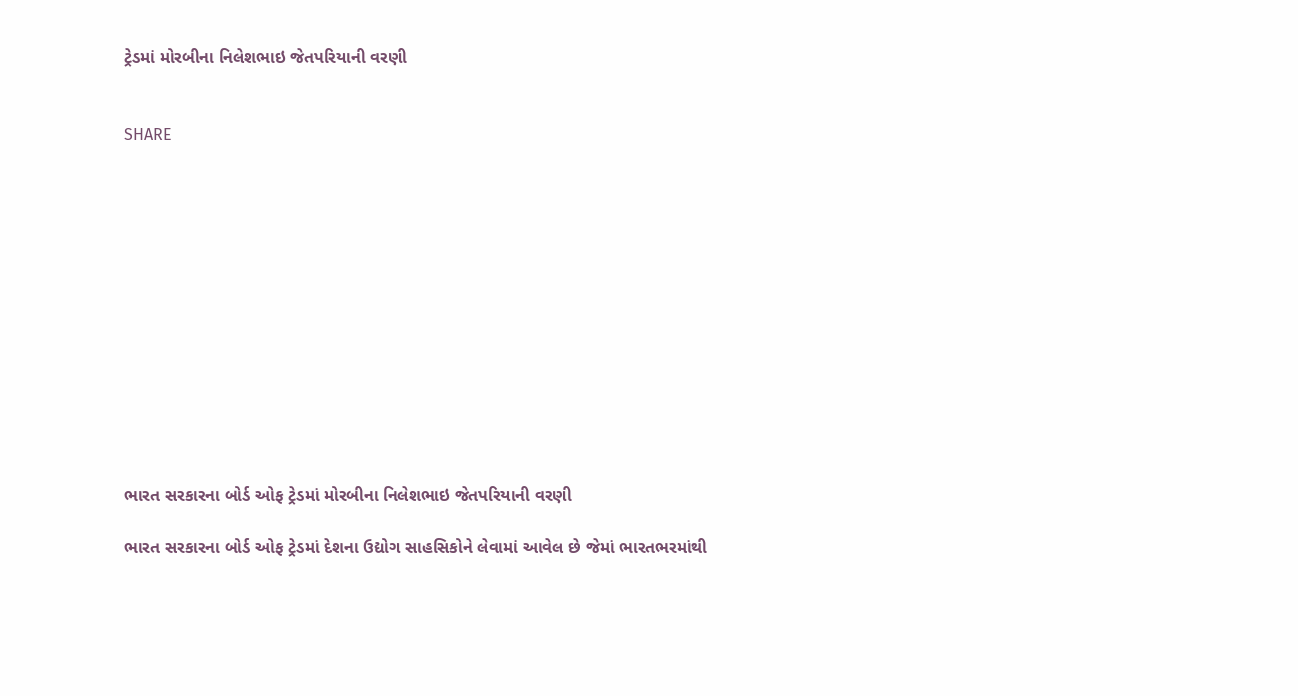ટ્રેડમાં મોરબીના નિલેશભાઇ જેતપરિયાની વરણી


SHARE













ભારત સરકારના બોર્ડ ઓફ ટ્રેડમાં મોરબીના નિલેશભાઇ જેતપરિયાની વરણી

ભારત સરકારના બોર્ડ ઓફ ટ્રેડમાં દેશના ઉદ્યોગ સાહસિકોને લેવામાં આવેલ છે જેમાં ભારતભરમાંથી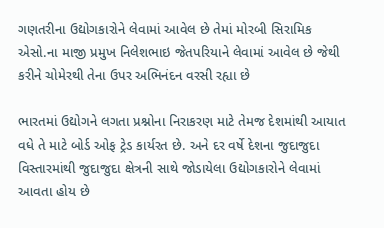ગણતરીના ઉદ્યોગકારોને લેવામાં આવેલ છે તેમાં મોરબી સિરામિક એસો.ના માજી પ્રમુખ નિલેશભાઇ જેતપરિયાને લેવામાં આવેલ છે જેથી કરીને ચોમેરથી તેના ઉપર અભિનંદન વરસી રહ્યા છે

ભારતમાં ઉદ્યોગને લગતા પ્રશ્નોના નિરાકરણ માટે તેમજ દેશમાંથી આયાત વધે તે માટે બોર્ડ ઓફ ટ્રેડ કાર્યરત છે. અને દર વર્ષે દેશના જુદાજુદા વિસ્તારમાંથી જુદાજુદા ક્ષેત્રની સાથે જોડાયેલા ઉદ્યોગકારોને લેવામાં આવતા હોય છે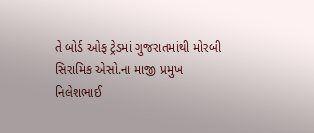તે બોર્ડ ઓફ ટ્રેડમાં ગુજરાતમાંથી મોરબી સિરામિક એસો.ના માજી પ્રમુખ નિલેશભાઈ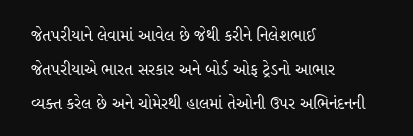જેતપરીયાને લેવામાં આવેલ છે જેથી કરીને નિલેશભાઈ જેતપરીયાએ ભારત સરકાર અને બોર્ડ ઓફ ટ્રેડનો આભાર વ્યક્ત કરેલ છે અને ચોમેરથી હાલમાં તેઓની ઉપર અભિનંદનની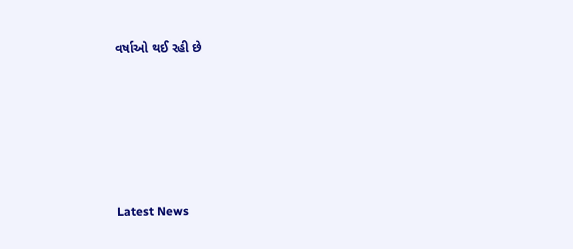વર્ષાઓ થઈ રહી છે






Latest News